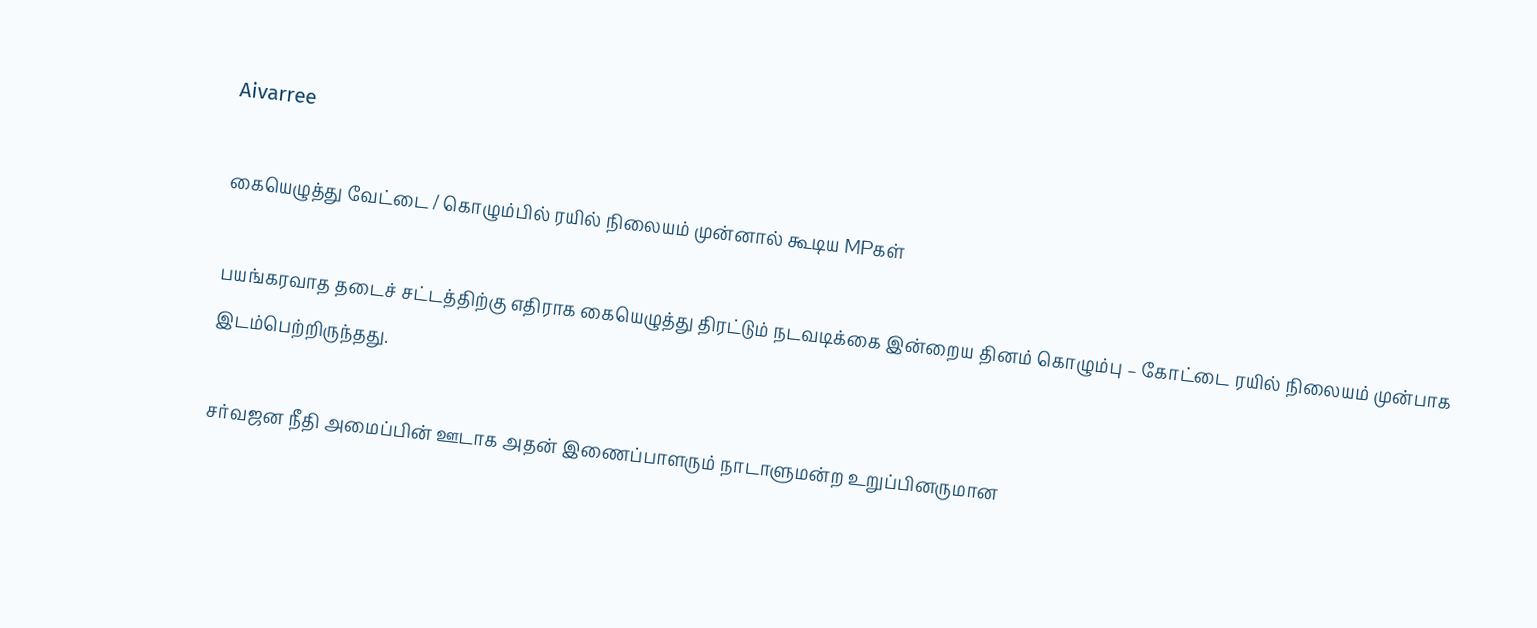Aivarree

கையெழுத்து வேட்டை / கொழும்பில் ரயில் நிலையம் முன்னால் கூடிய MPகள்

பயங்கரவாத தடைச் சட்டத்திற்கு எதிராக கையெழுத்து திரட்டும் நடவடிக்கை இன்றைய தினம் கொழும்பு – கோட்டை ரயில் நிலையம் முன்பாக இடம்பெற்றிருந்தது.

சர்வஜன நீதி அமைப்பின் ஊடாக அதன் இணைப்பாளரும் நாடாளுமன்ற உறுப்பினருமான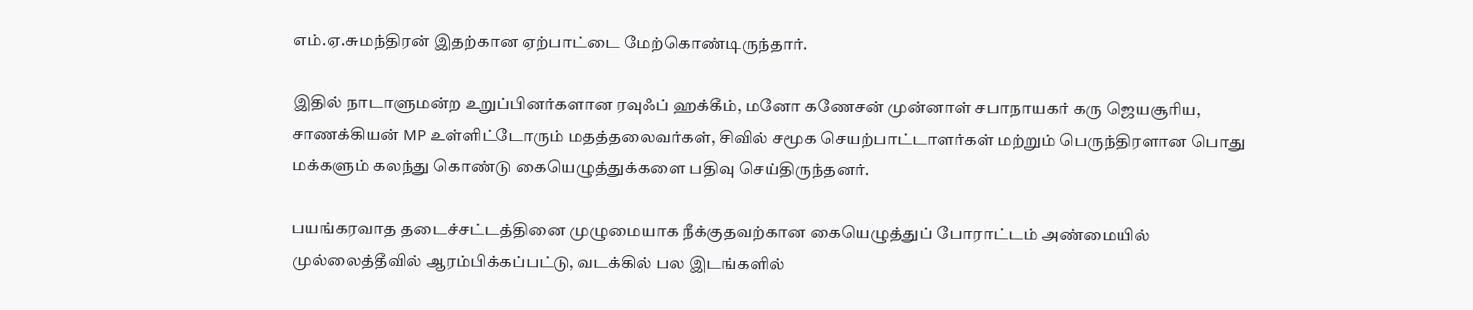எம்.ஏ.சுமந்திரன் இதற்கான ஏற்பாட்டை மேற்கொண்டிருந்தார்.

இதில் நாடாளுமன்ற உறுப்பினர்களான ரவுஃப் ஹக்கீம், மனோ கணேசன் முன்னாள் சபாநாயகர் கரு ஜெயசூரிய, சாணக்கியன் MP உள்ளிட்டோரும் மதத்தலைவர்கள், சிவில் சமூக செயற்பாட்டாளர்கள் மற்றும் பெருந்திரளான பொது மக்களும் கலந்து கொண்டு கையெழுத்துக்களை பதிவு செய்திருந்தனர்.

பயங்கரவாத தடைச்சட்டத்தினை முழுமையாக நீக்குதவற்கான கையெழுத்துப் போராட்டம் அண்மையில் முல்லைத்தீவில் ஆரம்பிக்கப்பட்டு, வடக்கில் பல இடங்களில்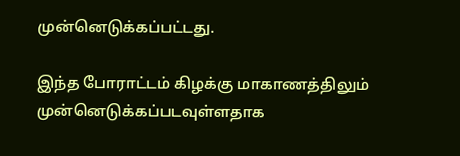முன்னெடுக்கப்பட்டது.

இந்த போராட்டம் கிழக்கு மாகாணத்திலும் முன்னெடுக்கப்படவுள்ளதாக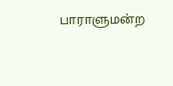பாராளுமன்ற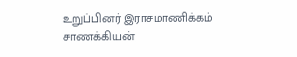உறுப்பினர் இராசமாணிக்கம் சாணக்கியன்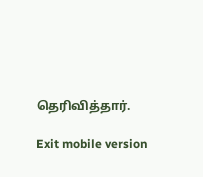தெரிவித்தார்.

Exit mobile version